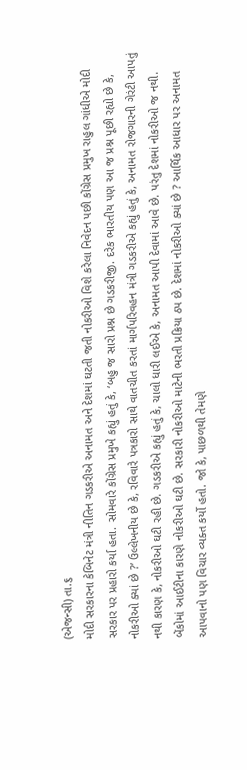(એજન્સી) તા.૬
મોદી સરકારના કેબિનેટ મંત્રી નીતિન ગડકરીએ અનામત અને દેશમાં ઘટતી જતી નોકરીઓ વિશે કરેલા નિવેદન પછી કોંગ્રેસ પ્રમુખ રાહુલ ગાંધીએ મોદી સરકાર પર પ્રહારો કર્યા હતા. સોમવારે કોંગ્રેસ પ્રમુખે કહ્યું હતું કે, ‘બહુ જ સારો પ્રશ્ન છે ગડકરીજી. દરેક ભારતીય પણ આ જ પ્રશ્ન પૂછી રહ્યો છે કે, નોકરીઓ ક્યાં છે ?’ ઉલ્લેખનીય છે કે, રવિવારે પત્રકારો સાથે વાતચીત કરતાં માર્ગપરિવહન મંત્રી ગડકરીએ કહ્યું હતું કે, અનામત રોજગારની ગેરંટી આપતું નથી કારણ કે, નોકરીઓ ઘટી રહી છે. ગડકરીએ કહ્યું હતું કે, ચાલો ધારી લઈએ કે, અનામત આપી દેવામાં આવે છે. પરંતુ દેશમાં નોકરીઓ જ નથી. બેંકોમાં આઈટીના કારણે નોકરીઓ ઘટી છે. સરકારી નોકરીઓ માટેની ભરતી પ્રક્રિયા ઠપ છે. દેશમાં નોકરીઓ ક્યાં છે ? આર્થિક આધાર પર અનામત આપવાનો પણ વિચાર વ્યક્ત કર્યો હતો. જો કે, પાછળથી તેમણે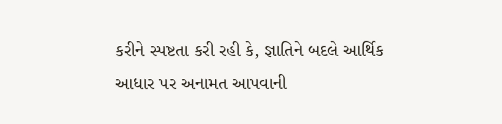કરીને સ્પષ્ટતા કરી રહી કે, જ્ઞાતિને બદલે આર્થિક આધાર પર અનામત આપવાની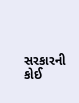સરકારની કોઈ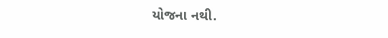યોજના નથી.